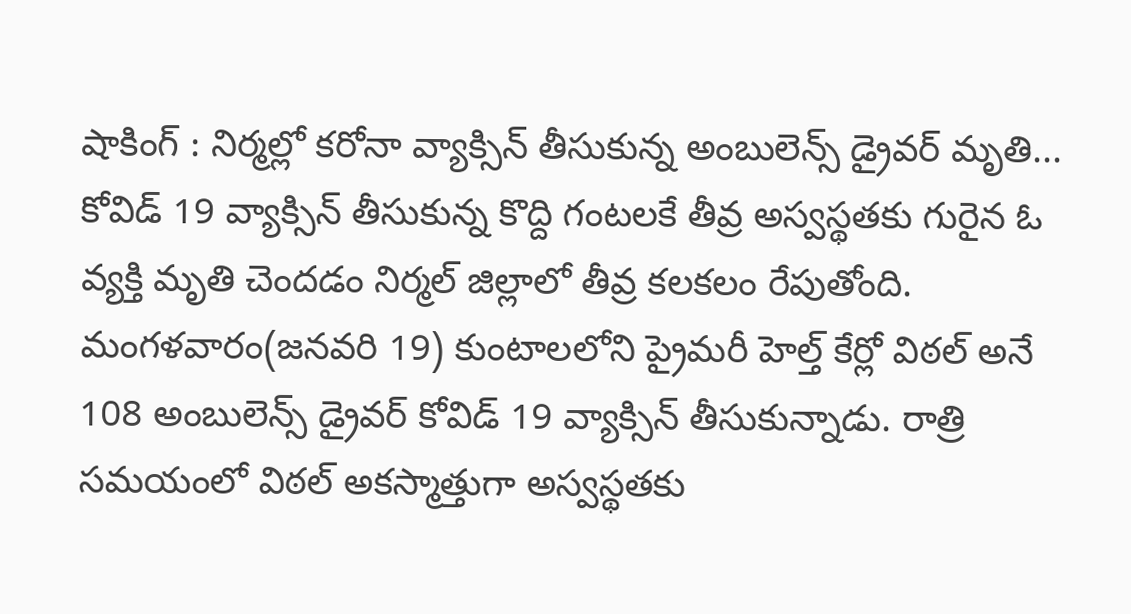షాకింగ్ : నిర్మల్లో కరోనా వ్యాక్సిన్ తీసుకున్న అంబులెన్స్ డ్రైవర్ మృతి...
కోవిడ్ 19 వ్యాక్సిన్ తీసుకున్న కొద్ది గంటలకే తీవ్ర అస్వస్థతకు గురైన ఓ వ్యక్తి మృతి చెందడం నిర్మల్ జిల్లాలో తీవ్ర కలకలం రేపుతోంది. మంగళవారం(జనవరి 19) కుంటాలలోని ప్రైమరీ హెల్త్ కేర్లో విఠల్ అనే 108 అంబులెన్స్ డ్రైవర్ కోవిడ్ 19 వ్యాక్సిన్ తీసుకున్నాడు. రాత్రి సమయంలో విఠల్ అకస్మాత్తుగా అస్వస్థతకు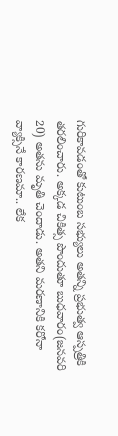గురికావడంతో కుటుంబ సభ్యులు అతన్ని ప్రభుత్వ ఆస్పత్రికి తరలించారు. అక్కడ చికిత్స పొందుతూ బుధవారం(జనవరి 20) అతను మృతి చెందాడు. అతని మరణానికి కరోనా వ్యాక్సినే కారణమా.. లేక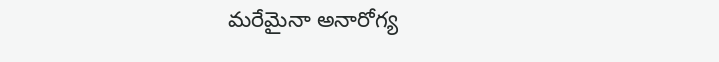మరేమైనా అనారోగ్య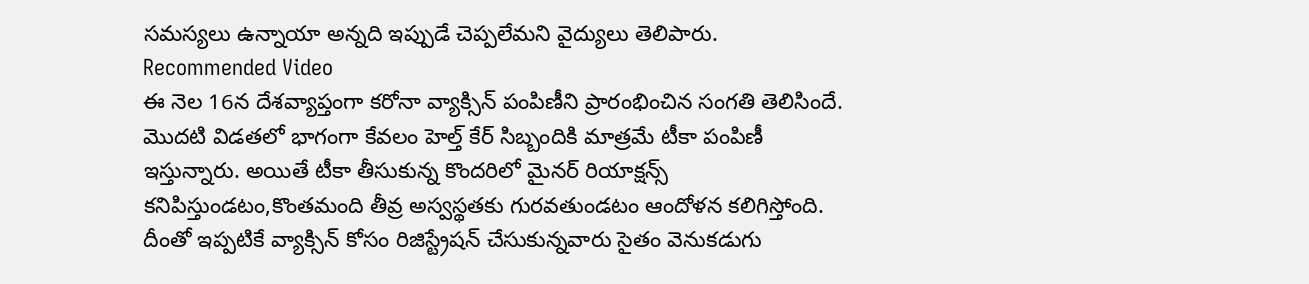సమస్యలు ఉన్నాయా అన్నది ఇప్పుడే చెప్పలేమని వైద్యులు తెలిపారు.
Recommended Video
ఈ నెల 16న దేశవ్యాప్తంగా కరోనా వ్యాక్సిన్ పంపిణీని ప్రారంభించిన సంగతి తెలిసిందే. మొదటి విడతలో భాగంగా కేవలం హెల్త్ కేర్ సిబ్బందికి మాత్రమే టీకా పంపిణీ ఇస్తున్నారు. అయితే టీకా తీసుకున్న కొందరిలో మైనర్ రియాక్షన్స్ కనిపిస్తుండటం,కొంతమంది తీవ్ర అస్వస్థతకు గురవతుండటం ఆందోళన కలిగిస్తోంది. దీంతో ఇప్పటికే వ్యాక్సిన్ కోసం రిజిస్ట్రేషన్ చేసుకున్నవారు సైతం వెనుకడుగు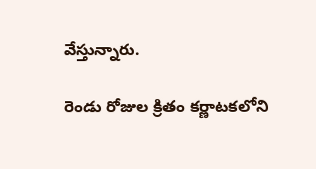వేస్తున్నారు.

రెండు రోజుల క్రితం కర్ణాటకలోని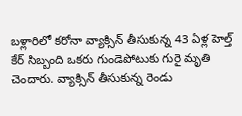బళ్లారిలో కరోనా వ్యాక్సిన్ తీసుకున్న 43 ఏళ్ల హెల్త్ కేర్ సిబ్బంది ఒకరు గుండెపోటుకు గురై మృతి చెందారు. వ్యాక్సిన్ తీసుకున్న రెండు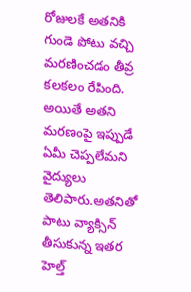రోజులకే అతనికి గుండె పోటు వచ్చి మరణించడం తీవ్ర కలకలం రేపింది. అయితే అతని మరణంపై ఇప్పుడే ఏమీ చెప్పలేమని వైద్యులు తెలిపారు.అతనితో పాటు వ్యాక్సిన్ తీసుకున్న ఇతర హెల్త్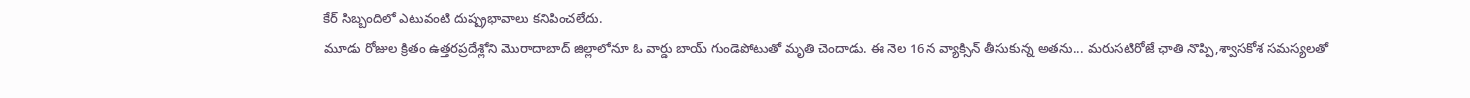కేర్ సిబ్బందిలో ఎటువంటి దుష్ప్రభావాలు కనిపించలేదు.
మూడు రోజుల క్రితం ఉత్తరప్రదేశ్లోని మొరాదాబాద్ జిల్లాలోనూ ఓ వార్డు బాయ్ గుండెపోటుతో మృతి చెందాడు. ఈ నెల 16న వ్యాక్సిన్ తీసుకున్న అతను... మరుసటిరోజే ఛాతి నొప్పి,శ్వాసకోశ సమస్యలతో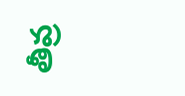తీవ్ర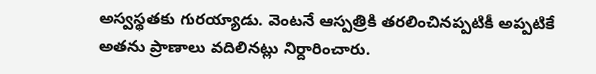అస్వస్థతకు గురయ్యాడు. వెంటనే ఆస్పత్రికి తరలించినప్పటికీ అప్పటికే అతను ప్రాణాలు వదిలినట్లు నిర్దారించారు.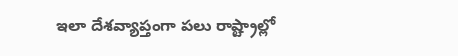ఇలా దేశవ్యాప్తంగా పలు రాష్ట్రాల్లో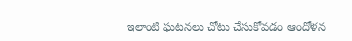ఇలాంటి ఘటనలు చోటు చేసుకోవడం ఆందోళన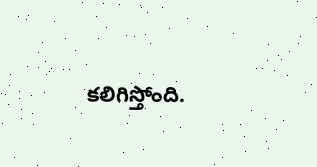కలిగిస్తోంది.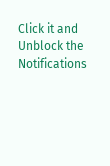Click it and Unblock the Notifications